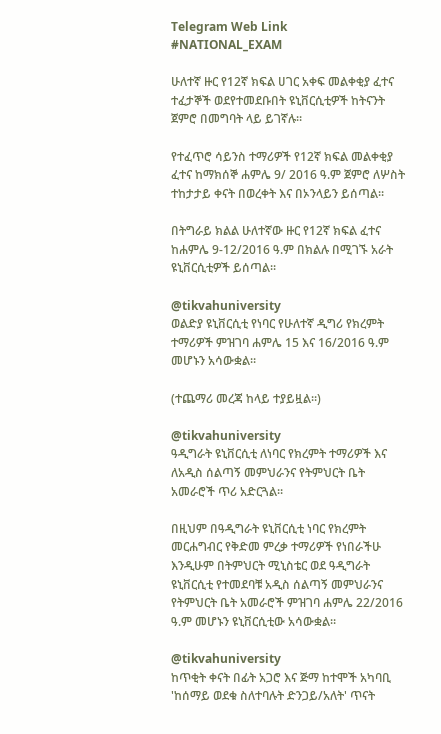Telegram Web Link
#NATIONAL_EXAM

ሁለተኛ ዙር የ12ኛ ክፍል ሀገር አቀፍ መልቀቂያ ፈተና ተፈታኞች ወደየተመደቡበት ዩኒቨርሲቲዎች ከትናንት ጀምሮ በመግባት ላይ ይገኛሉ።

የተፈጥሮ ሳይንስ ተማሪዎች የ12ኛ ክፍል መልቀቂያ ፈተና ከማክሰኞ ሐምሌ 9/ 2016 ዓ.ም ጀምሮ ለሦስት ተከታታይ ቀናት በወረቀት እና በኦንላይን ይሰጣል።

በትግራይ ክልል ሁለተኛው ዙር የ12ኛ ክፍል ፈተና ከሐምሌ 9-12/2016 ዓ.ም በክልሉ በሚገኙ አራት ዩኒቨርሲቲዎች ይሰጣል፡፡

@tikvahuniversity
ወልድያ ዩኒቨርሲቲ የነባር የሁለተኛ ዲግሪ የክረምት ተማሪዎች ምዝገባ ሐምሌ 15 እና 16/2016 ዓ.ም መሆኑን አሳውቋል።

(ተጨማሪ መረጃ ከላይ ተያይዟል።)

@tikvahuniversity
ዓዲግራት ዩኒቨርሲቲ ለነባር የክረምት ተማሪዎች እና ለአዲስ ሰልጣኝ መምህራንና የትምህርት ቤት አመራሮች ጥሪ አድርጓል።

በዚህም በዓዲግራት ዩኒቨርሲቲ ነባር የክረምት መርሐግብር የቅድመ ምረቃ ተማሪዎች የነበራችሁ እንዲሁም በትምህርት ሚኒስቴር ወደ ዓዲግራት ዩኒቨርሲቲ የተመደባቹ አዲስ ሰልጣኝ መምህራንና የትምህርት ቤት አመራሮች ምዝገባ ሐምሌ 22/2016 ዓ.ም መሆኑን ዩኒቨርሲቲው አሳውቋል።

@tikvahuniversity
ከጥቂት ቀናት በፊት አጋሮ እና ጅማ ከተሞች አካባቢ 'ከሰማይ ወደቁ ስለተባሉት ድንጋይ/አለት' ጥናት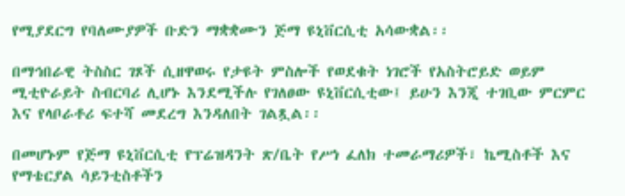የሚያደርግ የባለሙያዎች ቡድን ማቋቋሙን ጅማ ዩኒቨርሲቲ አሳውቋል፡፡

በማኅበራዊ ትስስር ገጾች ሲዘዋወሩ የታዩት ምስሎች የወደቁት ነገሮች የአስትሮይድ ወይም ሚቲዮራይት ስብርባሪ ሊሆኑ እንደሚችሉ የገለፀው ዩኒቨርሲቲው፤ ይሁን እንጂ ተገቢው ምርምር እና የላቦራቶሪ ፍተሻ መደረግ እንዳለበት ገልጿል፡፡

በመሆኑም የጅማ ዩኒቨርሲቲ የፕሬዝዳንት ጽ/ቤት የሥነ ፈለክ ተመራማሪዎች፣ ኬሚስቶች እና የማቴርያል ሳይንቲስቶችን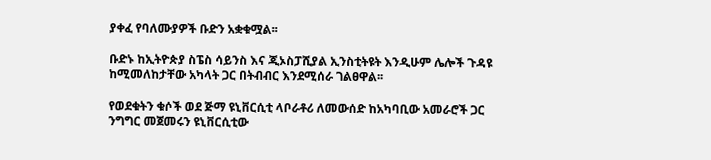ያቀፈ የባለሙያዎች ቡድን አቋቁሟል፡፡

ቡድኑ ከኢትዮጵያ ስፔስ ሳይንስ እና ጂኦስፓሺያል ኢንስቲትዩት እንዲሁም ሌሎች ጉዳዩ ከሚመለከታቸው አካላት ጋር በትብብር እንደሚሰራ ገልፀዋል፡፡

የወደቁትን ቁሶች ወደ ጅማ ዩኒቨርሲቲ ላቦራቶሪ ለመውሰድ ከአካባቢው አመራሮች ጋር ንግግር መጀመሩን ዩኒቨርሲቲው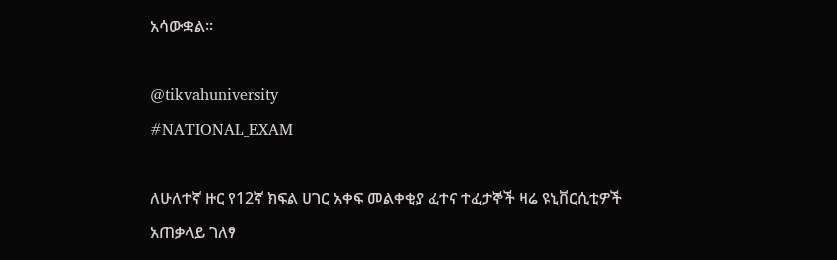አሳውቋል፡፡

@tikvahuniversity
#NATIONAL_EXAM

ለሁለተኛ ዙር የ12ኛ ክፍል ሀገር አቀፍ መልቀቂያ ፈተና ተፈታኞች ዛሬ ዩኒቨርሲቲዎች አጠቃላይ ገለፃ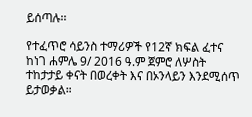ይሰጣሉ፡፡

የተፈጥሮ ሳይንስ ተማሪዎች የ12ኛ ክፍል ፈተና ከነገ ሐምሌ 9/ 2016 ዓ.ም ጀምሮ ለሦስት ተከታታይ ቀናት በወረቀት እና በኦንላይን እንደሚሰጥ ይታወቃል።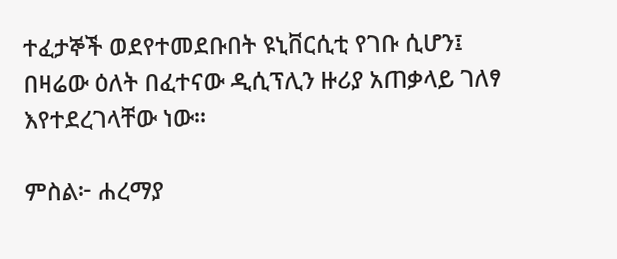ተፈታኞች ወደየተመደቡበት ዩኒቨርሲቲ የገቡ ሲሆን፤ በዛሬው ዕለት በፈተናው ዲሲፕሊን ዙሪያ አጠቃላይ ገለፃ እየተደረገላቸው ነው፡፡

ምስል፦ ሐረማያ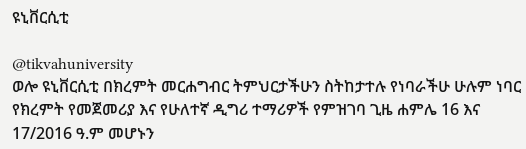ዩኒቨርሲቲ

@tikvahuniversity
ወሎ ዩኒቨርሲቲ በክረምት መርሐግብር ትምህርታችሁን ስትከታተሉ የነባራችሁ ሁሉም ነባር የክረምት የመጀመሪያ እና የሁለተኛ ዲግሪ ተማሪዎች የምዝገባ ጊዜ ሐምሌ 16 እና 17/2016 ዓ.ም መሆኑን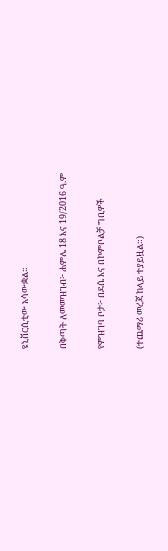ዩኒቨርሲቲው አሳውቋል፡፡

በቅጣት ለመመዝገብ፦ ሐምሌ 18 እና 19/2016 ዓ.ም

የምዝገባ ቦታ፦ በደሴ እና በኮምቦልቻ ግቢዎች

(ተጨማሪ መረጃ ከላይ ተያይዟል።)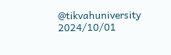@tikvahuniversity
2024/10/01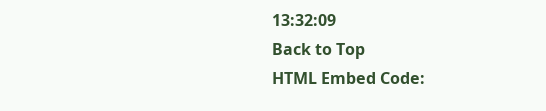13:32:09
Back to Top
HTML Embed Code: